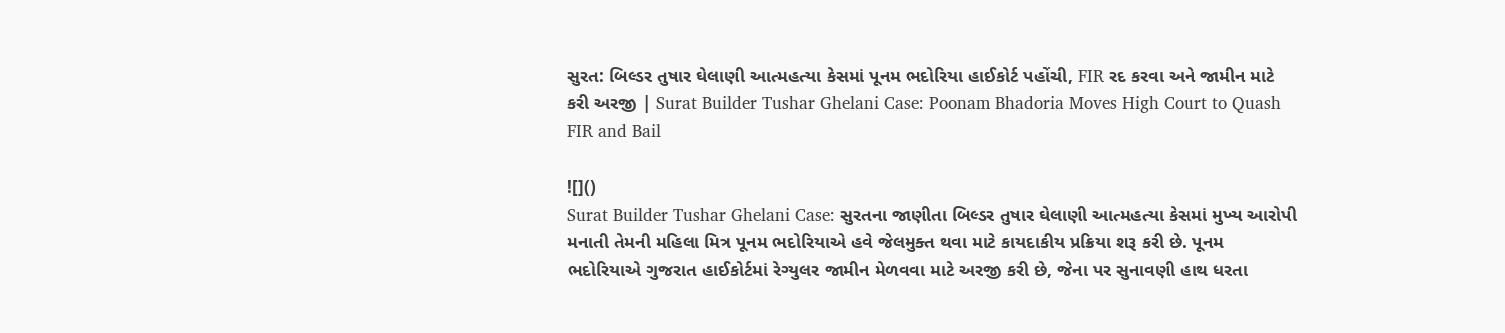સુરત: બિલ્ડર તુષાર ઘેલાણી આત્મહત્યા કેસમાં પૂનમ ભદોરિયા હાઈકોર્ટ પહોંચી, FIR રદ કરવા અને જામીન માટે કરી અરજી | Surat Builder Tushar Ghelani Case: Poonam Bhadoria Moves High Court to Quash FIR and Bail

![]()
Surat Builder Tushar Ghelani Case: સુરતના જાણીતા બિલ્ડર તુષાર ઘેલાણી આત્મહત્યા કેસમાં મુખ્ય આરોપી મનાતી તેમની મહિલા મિત્ર પૂનમ ભદોરિયાએ હવે જેલમુક્ત થવા માટે કાયદાકીય પ્રક્રિયા શરૂ કરી છે. પૂનમ ભદોરિયાએ ગુજરાત હાઈકોર્ટમાં રેગ્યુલર જામીન મેળવવા માટે અરજી કરી છે, જેના પર સુનાવણી હાથ ધરતા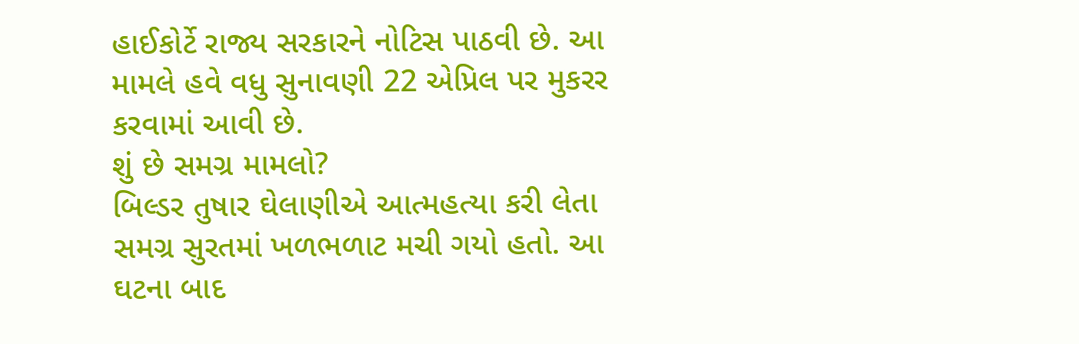હાઈકોર્ટે રાજ્ય સરકારને નોટિસ પાઠવી છે. આ મામલે હવે વધુ સુનાવણી 22 એપ્રિલ પર મુકરર કરવામાં આવી છે.
શું છે સમગ્ર મામલો?
બિલ્ડર તુષાર ઘેલાણીએ આત્મહત્યા કરી લેતા સમગ્ર સુરતમાં ખળભળાટ મચી ગયો હતો. આ ઘટના બાદ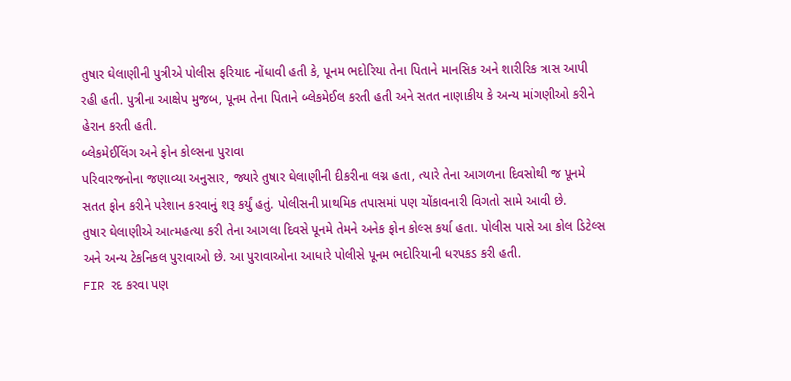તુષાર ઘેલાણીની પુત્રીએ પોલીસ ફરિયાદ નોંધાવી હતી કે, પૂનમ ભદોરિયા તેના પિતાને માનસિક અને શારીરિક ત્રાસ આપી રહી હતી. પુત્રીના આક્ષેપ મુજબ, પૂનમ તેના પિતાને બ્લેકમેઈલ કરતી હતી અને સતત નાણાકીય કે અન્ય માંગણીઓ કરીને હેરાન કરતી હતી.
બ્લેકમેઈલિંગ અને ફોન કોલ્સના પુરાવા
પરિવારજનોના જણાવ્યા અનુસાર, જ્યારે તુષાર ઘેલાણીની દીકરીના લગ્ન હતા, ત્યારે તેના આગળના દિવસોથી જ પૂનમે સતત ફોન કરીને પરેશાન કરવાનું શરૂ કર્યું હતું. પોલીસની પ્રાથમિક તપાસમાં પણ ચોંકાવનારી વિગતો સામે આવી છે.
તુષાર ઘેલાણીએ આત્મહત્યા કરી તેના આગલા દિવસે પૂનમે તેમને અનેક ફોન કોલ્સ કર્યા હતા. પોલીસ પાસે આ કોલ ડિટેલ્સ અને અન્ય ટેકનિકલ પુરાવાઓ છે. આ પુરાવાઓના આધારે પોલીસે પૂનમ ભદોરિયાની ધરપકડ કરી હતી.
FIR રદ કરવા પણ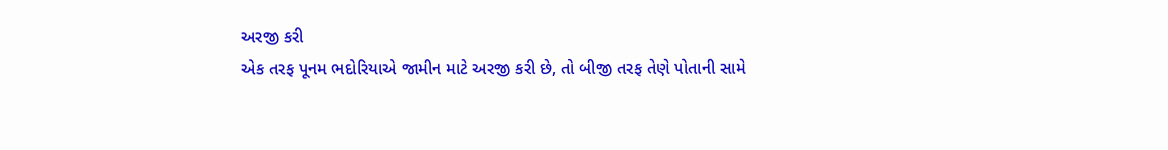અરજી કરી
એક તરફ પૂનમ ભદોરિયાએ જામીન માટે અરજી કરી છે, તો બીજી તરફ તેણે પોતાની સામે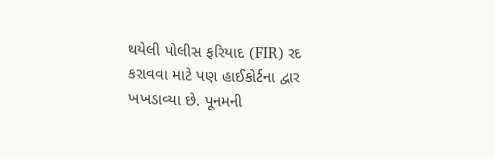થયેલી પોલીસ ફરિયાદ (FIR) રદ કરાવવા માટે પણ હાઈકોર્ટના દ્વાર ખખડાવ્યા છે. પૂનમની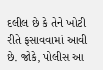દલીલ છે કે તેને ખોટી રીતે ફસાવવામાં આવી છે. જોકે, પોલીસ આ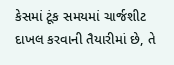કેસમાં ટૂંક સમયમાં ચાર્જશીટ દાખલ કરવાની તૈયારીમાં છે, તે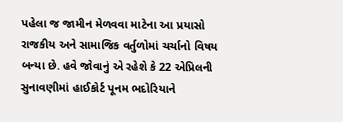પહેલા જ જામીન મેળવવા માટેના આ પ્રયાસો રાજકીય અને સામાજિક વર્તુળોમાં ચર્ચાનો વિષય બન્યા છે. હવે જોવાનું એ રહેશે કે 22 એપ્રિલની સુનાવણીમાં હાઈકોર્ટ પૂનમ ભદોરિયાને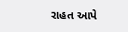રાહત આપે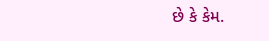છે કે કેમ.